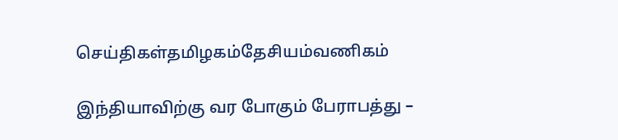செய்திகள்தமிழகம்தேசியம்வணிகம்

இந்தியாவிற்கு வர போகும் பேராபத்து –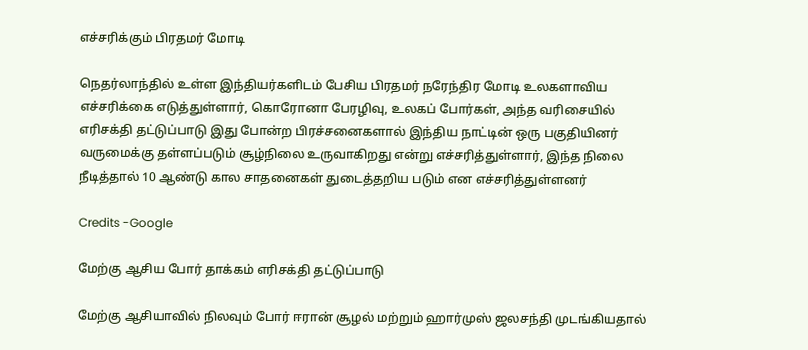எச்சரிக்கும் பிரதமர் மோடி

நெதர்லாந்தில் உள்ள இந்தியர்களிடம் பேசிய பிரதமர் நரேந்திர மோடி உலகளாவிய எச்சரிக்கை எடுத்துள்ளார், கொரோனா பேரழிவு, உலகப் போர்கள், அந்த வரிசையில் எரிசக்தி தட்டுப்பாடு இது போன்ற பிரச்சனைகளால் இந்திய நாட்டின் ஒரு பகுதியினர் வருமைக்கு தள்ளப்படும் சூழ்நிலை உருவாகிறது என்று எச்சரித்துள்ளார், இந்த நிலை நீடித்தால் 10 ஆண்டு கால சாதனைகள் துடைத்தறிய படும் என எச்சரித்துள்ளனர்

Credits -Google

மேற்கு ஆசிய போர் தாக்கம் எரிசக்தி தட்டுப்பாடு

மேற்கு ஆசியாவில் நிலவும் போர் ஈரான் சூழல் மற்றும் ஹார்முஸ் ஜலசந்தி முடங்கியதால்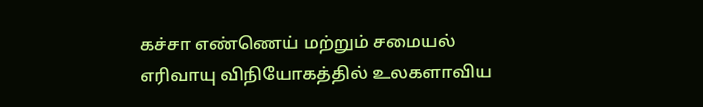கச்சா எண்ணெய் மற்றும் சமையல் எரிவாயு விநியோகத்தில் உலகளாவிய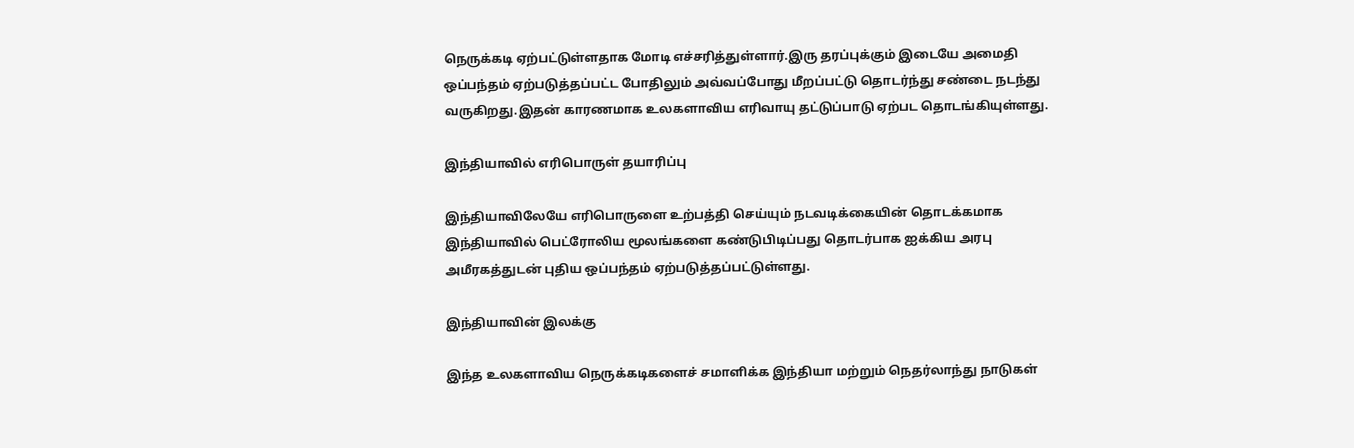நெருக்கடி ஏற்பட்டுள்ளதாக மோடி எச்சரித்துள்ளார்.இரு தரப்புக்கும் இடையே அமைதி ஒப்பந்தம் ஏற்படுத்தப்பட்ட போதிலும் அவ்வப்போது மீறப்பட்டு தொடர்ந்து சண்டை நடந்து வருகிறது.இதன் காரணமாக உலகளாவிய எரிவாயு தட்டுப்பாடு ஏற்பட தொடங்கியுள்ளது.

இந்தியாவில் எரிபொருள் தயாரிப்பு

இந்தியாவிலேயே எரிபொருளை உற்பத்தி செய்யும் நடவடிக்கையின் தொடக்கமாக இந்தியாவில் பெட்ரோலிய மூலங்களை கண்டுபிடிப்பது தொடர்பாக ஐக்கிய அரபு அமீரகத்துடன் புதிய ஒப்பந்தம் ஏற்படுத்தப்பட்டுள்ளது.

இந்தியாவின் இலக்கு

இந்த உலகளாவிய நெருக்கடிகளைச் சமாளிக்க இந்தியா மற்றும் நெதர்லாந்து நாடுகள்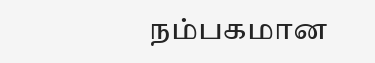நம்பகமான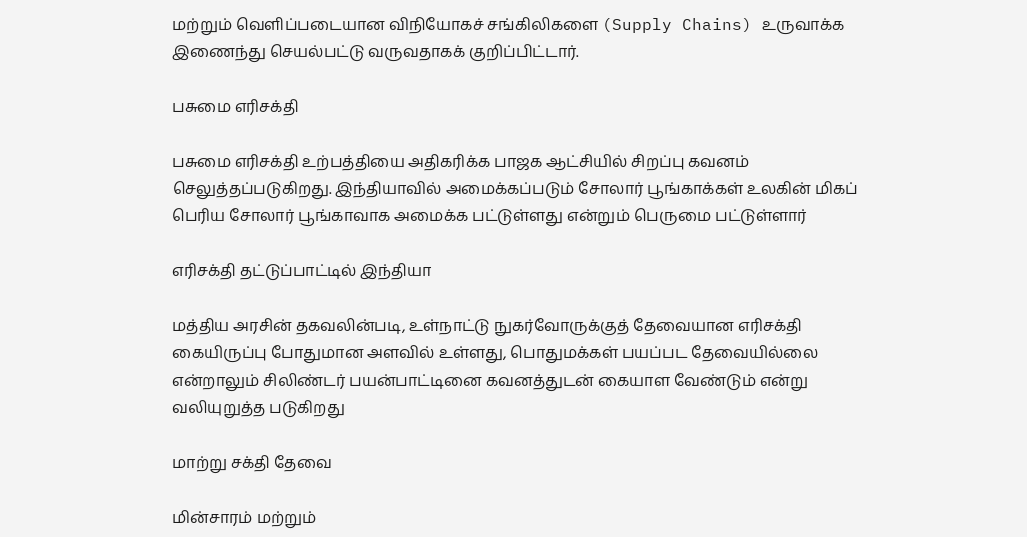மற்றும் வெளிப்படையான விநியோகச் சங்கிலிகளை (Supply Chains) உருவாக்க இணைந்து செயல்பட்டு வருவதாகக் குறிப்பிட்டார்.

பசுமை எரிசக்தி

பசுமை எரிசக்தி உற்பத்தியை அதிகரிக்க பாஜக ஆட்சியில் சிறப்பு கவனம் செலுத்தப்படுகிறது. இந்தியாவில் அமைக்கப்படும் சோலார் பூங்காக்கள் உலகின் மிகப் பெரிய சோலார் பூங்காவாக அமைக்க பட்டுள்ளது என்றும் பெருமை பட்டுள்ளார்

எரிசக்தி தட்டுப்பாட்டில் இந்தியா

மத்திய அரசின் தகவலின்படி, உள்நாட்டு நுகர்வோருக்குத் தேவையான எரிசக்தி கையிருப்பு போதுமான அளவில் உள்ளது, பொதுமக்கள் பயப்பட தேவையில்லை என்றாலும் சிலிண்டர் பயன்பாட்டினை கவனத்துடன் கையாள வேண்டும் என்று வலியுறுத்த படுகிறது

மாற்று சக்தி தேவை

மின்சாரம் மற்றும்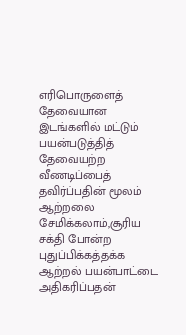எரிபொருளைத் தேவையான இடங்களில் மட்டும் பயன்படுத்தித் தேவையற்ற வீணடிப்பைத் தவிர்ப்பதின் மூலம் ஆற்றலை சேமிக்கலாம்,சூரிய சக்தி போன்ற புதுப்பிக்கத்தக்க ஆற்றல் பயன்பாட்டை அதிகரிப்பதன்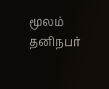மூலம் தனிநபர்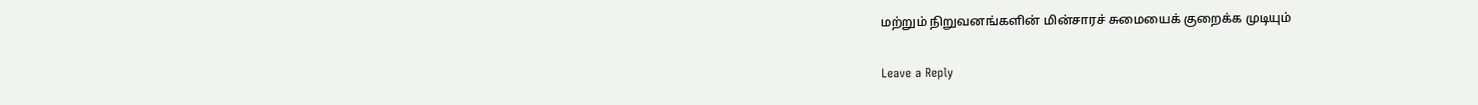மற்றும் நிறுவனங்களின் மின்சாரச் சுமையைக் குறைக்க முடியும்

Leave a Reply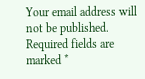Your email address will not be published. Required fields are marked *